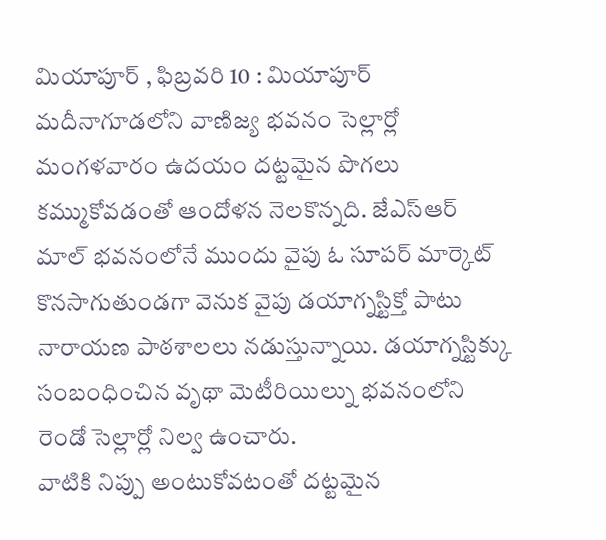మియాపూర్ , ఫిబ్రవరి 10 : మియాపూర్ మదీనాగూడలోని వాణిజ్య భవనం సెల్లార్లో మంగళవారం ఉదయం దట్టమైన పొగలు కమ్ముకోవడంతో ఆందోళన నెలకొన్నది. జేఎస్ఆర్ మాల్ భవనంలోనే ముందు వైపు ఓ సూపర్ మార్కెట్ కొనసాగుతుండగా వెనుక వైపు డయాగ్నస్టిక్తో పాటు నారాయణ పాఠశాలలు నడుస్తున్నాయి. డయాగ్నస్టిక్కు సంబంధించిన వృథా మెటీరియిల్ను భవనంలోని రెండో సెల్లార్లో నిల్వ ఉంచారు.
వాటికి నిప్పు అంటుకోవటంతో దట్టమైన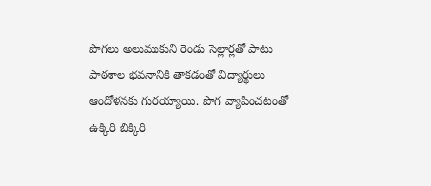పొగలు అలుముకుని రెండు సెల్లార్లతో పాటు పాఠశాల భవనానికి తాకడంతో విద్యార్థులు ఆందోళనకు గురయ్యాయి. పొగ వ్యాపించటంతో ఉక్కిరి బిక్కిరి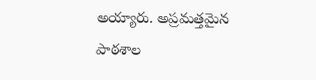అయ్యారు. అప్రమత్తమైన పాఠశాల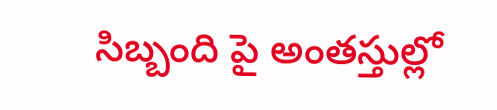సిబ్బంది పై అంతస్తుల్లో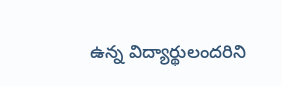ఉన్న విద్యార్థులందరిని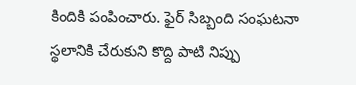కిందికి పంపించారు. ఫైర్ సిబ్బంది సంఘటనా స్థలానికి చేరుకుని కొద్ది పాటి నిప్పు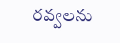రవ్వలను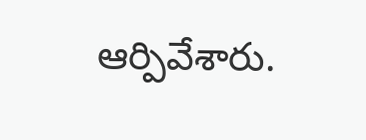ఆర్పివేశారు.